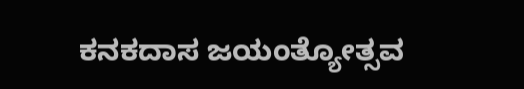ಕನಕದಾಸ ಜಯಂತ್ಯೋತ್ಸವ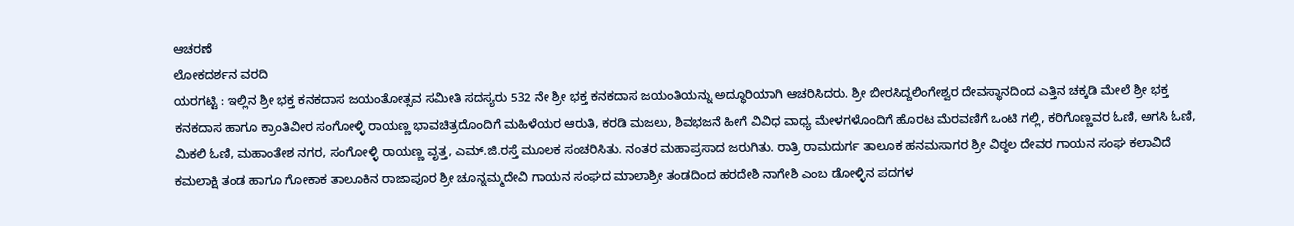ಆಚರಣೆ
ಲೋಕದರ್ಶನ ವರದಿ
ಯರಗಟ್ಟಿ : ಇಲ್ಲಿನ ಶ್ರೀ ಭಕ್ತ ಕನಕದಾಸ ಜಯಂತೋತ್ಸವ ಸಮೀತಿ ಸದಸ್ಯರು 532 ನೇ ಶ್ರೀ ಭಕ್ತ ಕನಕದಾಸ ಜಯಂತಿಯನ್ನು ಅದ್ಧೂರಿಯಾಗಿ ಆಚರಿಸಿದರು. ಶ್ರೀ ಬೀರಸಿದ್ದಲಿಂಗೇಶ್ವರ ದೇವಸ್ಥಾನದಿಂದ ಎತ್ತಿನ ಚಕ್ಕಡಿ ಮೇಲೆ ಶ್ರೀ ಭಕ್ತ ಕನಕದಾಸ ಹಾಗೂ ಕ್ರಾಂತಿವೀರ ಸಂಗೋಳ್ಳಿ ರಾಯಣ್ಣ ಭಾವಚಿತ್ರದೊಂದಿಗೆ ಮಹಿಳೆಯರ ಆರುತಿ, ಕರಡಿ ಮಜಲು, ಶಿವಭಜನೆ ಹೀಗೆ ವಿವಿಧ ವಾಧ್ಯ ಮೇಳಗಳೊಂದಿಗೆ ಹೊರಟ ಮೆರವಣಿಗೆ ಒಂಟಿ ಗಲ್ಲಿ, ಕರಿಗೊಣ್ಣವರ ಓಣಿ, ಅಗಸಿ ಓಣಿ, ಮಿಕಲಿ ಓಣಿ, ಮಹಾಂತೇಶ ನಗರ, ಸಂಗೋಳ್ಳಿ ರಾಯಣ್ಣ ವೃತ್ತ, ಎಮ್.ಜಿ.ರಸ್ತೆ ಮೂಲಕ ಸಂಚರಿಸಿತು. ನಂತರ ಮಹಾಪ್ರಸಾದ ಜರುಗಿತು. ರಾತ್ರಿ ರಾಮದುರ್ಗ ತಾಲೂಕ ಹನಮಸಾಗರ ಶ್ರೀ ವಿಠ್ಠಲ ದೇವರ ಗಾಯನ ಸಂಘ ಕಲಾವಿದೆ ಕಮಲಾಕ್ಷಿ ತಂಡ ಹಾಗೂ ಗೋಕಾಕ ತಾಲೂಕಿನ ರಾಜಾಪೂರ ಶ್ರೀ ಚೂನ್ನಮ್ಮದೇವಿ ಗಾಯನ ಸಂಘದ ಮಾಲಾಶ್ರೀ ತಂಡದಿಂದ ಹರದೇಶಿ ನಾಗೇಶಿ ಎಂಬ ಡೋಳ್ಳಿನ ಪದಗಳ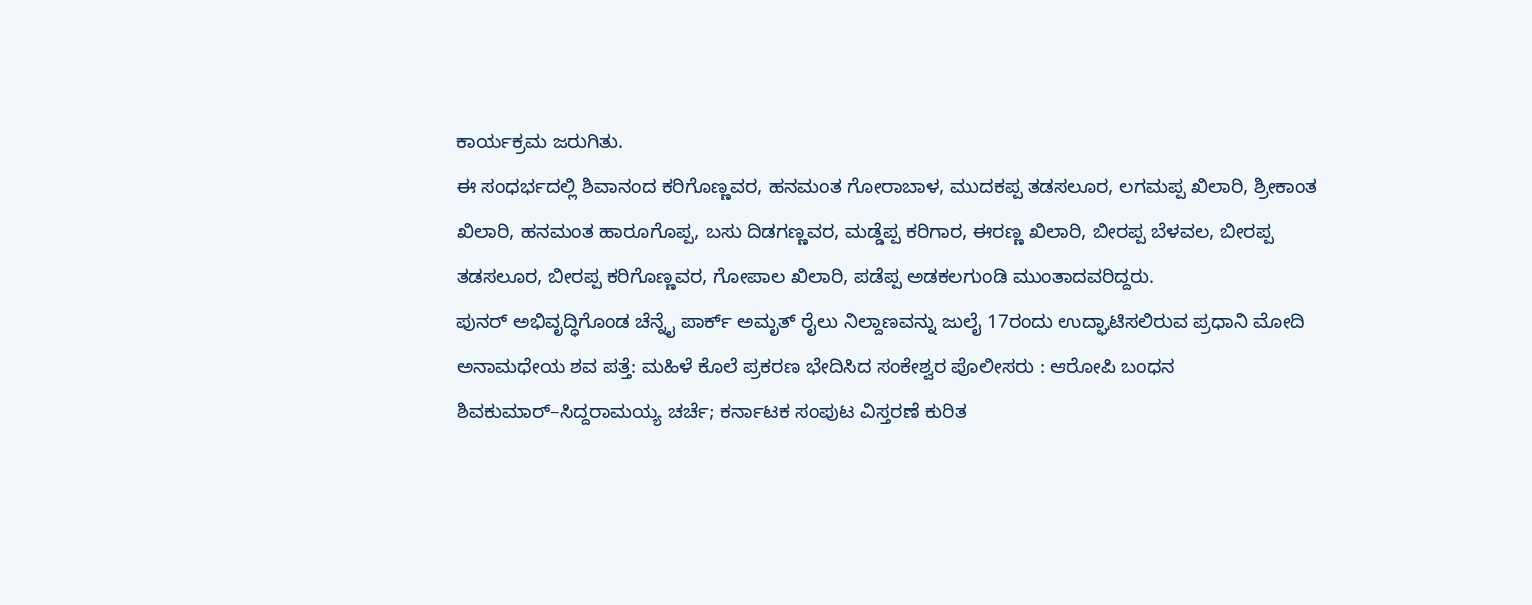ಕಾರ್ಯಕ್ರಮ ಜರುಗಿತು.
ಈ ಸಂಧರ್ಭದಲ್ಲಿ ಶಿವಾನಂದ ಕರಿಗೊಣ್ಣವರ, ಹನಮಂತ ಗೋರಾಬಾಳ, ಮುದಕಪ್ಪ ತಡಸಲೂರ, ಲಗಮಪ್ಪ ಖಿಲಾರಿ, ಶ್ರೀಕಾಂತ ಖಿಲಾರಿ, ಹನಮಂತ ಹಾರೂಗೊಪ್ಪ, ಬಸು ದಿಡಗಣ್ಣವರ, ಮಡ್ಡೆಪ್ಪ ಕರಿಗಾರ, ಈರಣ್ಣ ಖಿಲಾರಿ, ಬೀರಪ್ಪ ಬೆಳವಲ, ಬೀರಪ್ಪ ತಡಸಲೂರ, ಬೀರಪ್ಪ ಕರಿಗೊಣ್ಣವರ, ಗೋಪಾಲ ಖಿಲಾರಿ, ಪಡೆಪ್ಪ ಅಡಕಲಗುಂಡಿ ಮುಂತಾದವರಿದ್ದರು.
ಪುನರ್ ಅಭಿವೃದ್ಧಿಗೊಂಡ ಚೆನ್ನೈ ಪಾರ್ಕ್ ಅಮೃತ್ ರೈಲು ನಿಲ್ದಾಣವನ್ನು ಜುಲೈ 17ರಂದು ಉದ್ಘಾಟಿಸಲಿರುವ ಪ್ರಧಾನಿ ಮೋದಿ
ಅನಾಮಧೇಯ ಶವ ಪತ್ತೆ: ಮಹಿಳೆ ಕೊಲೆ ಪ್ರಕರಣ ಭೇದಿಸಿದ ಸಂಕೇಶ್ವರ ಪೊಲೀಸರು : ಆರೋಪಿ ಬಂಧನ
ಶಿವಕುಮಾರ್–ಸಿದ್ದರಾಮಯ್ಯ ಚರ್ಚೆ; ಕರ್ನಾಟಕ ಸಂಪುಟ ವಿಸ್ತರಣೆ ಕುರಿತ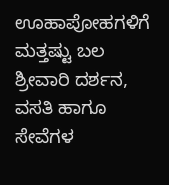ಊಹಾಪೋಹಗಳಿಗೆ ಮತ್ತಷ್ಟು ಬಲ
ಶ್ರೀವಾರಿ ದರ್ಶನ, ವಸತಿ ಹಾಗೂ ಸೇವೆಗಳ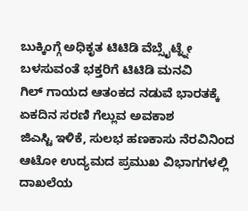ಬುಕ್ಕಿಂಗ್ಗೆ ಅಧಿಕೃತ ಟಿಟಿಡಿ ವೆಬ್ಸೈಟ್ನ್ನೇ ಬಳಸುವಂತೆ ಭಕ್ತರಿಗೆ ಟಿಟಿಡಿ ಮನವಿ
ಗಿಲ್ ಗಾಯದ ಆತಂಕದ ನಡುವೆ ಭಾರತಕ್ಕೆ ಏಕದಿನ ಸರಣಿ ಗೆಲ್ಲುವ ಅವಕಾಶ
ಜಿಎಸ್ಟಿ ಇಳಿಕೆ, ಸುಲಭ ಹಣಕಾಸು ನೆರವಿನಿಂದ ಆಟೋ ಉದ್ಯಮದ ಪ್ರಮುಖ ವಿಭಾಗಗಳಲ್ಲಿ ದಾಖಲೆಯ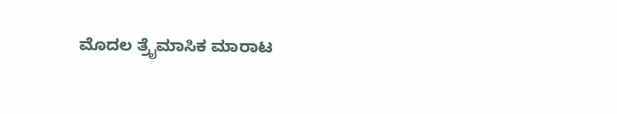ಮೊದಲ ತ್ರೈಮಾಸಿಕ ಮಾರಾಟ